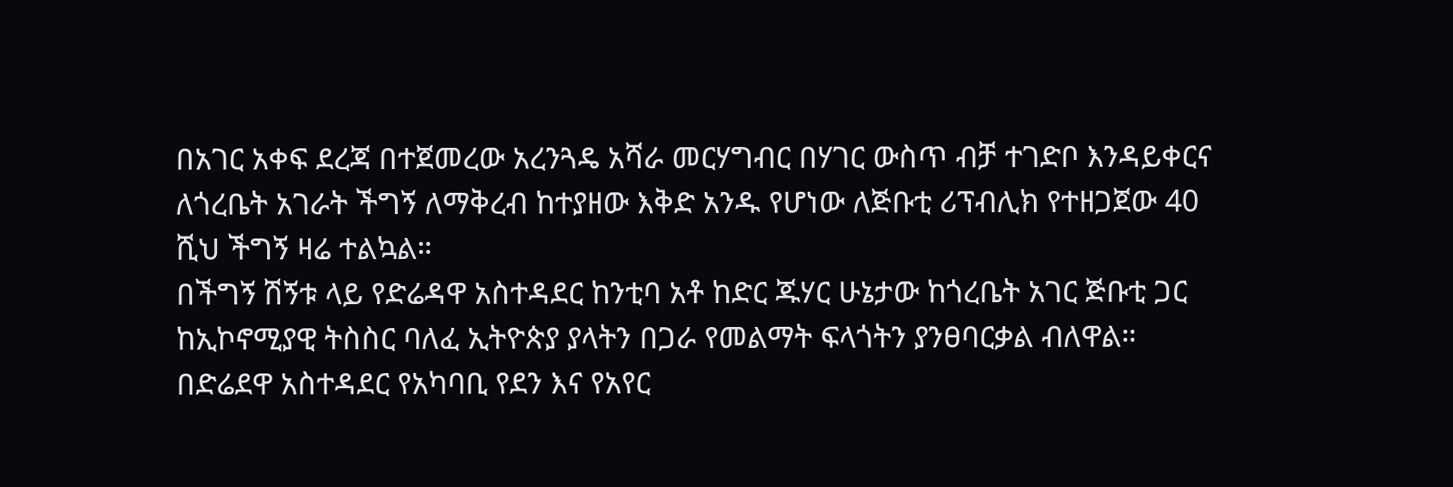በአገር አቀፍ ደረጃ በተጀመረው አረንጓዴ አሻራ መርሃግብር በሃገር ውስጥ ብቻ ተገድቦ እንዳይቀርና ለጎረቤት አገራት ችግኝ ለማቅረብ ከተያዘው እቅድ አንዱ የሆነው ለጅቡቲ ሪፕብሊክ የተዘጋጀው 40 ሺህ ችግኝ ዛሬ ተልኳል።
በችግኝ ሽኝቱ ላይ የድሬዳዋ አስተዳደር ከንቲባ አቶ ከድር ጁሃር ሁኔታው ከጎረቤት አገር ጅቡቲ ጋር ከኢኮኖሚያዊ ትስስር ባለፈ ኢትዮጵያ ያላትን በጋራ የመልማት ፍላጎትን ያንፀባርቃል ብለዋል።
በድሬደዋ አስተዳደር የአካባቢ የደን እና የአየር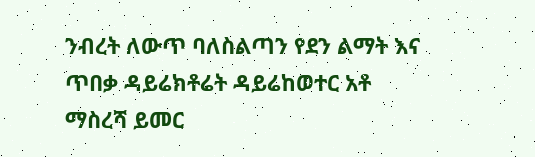ንብረት ለውጥ ባለስልጣን የደን ልማት እና ጥበቃ ዳይሬክቶሬት ዳይሬከወተር አቶ ማስረሻ ይመር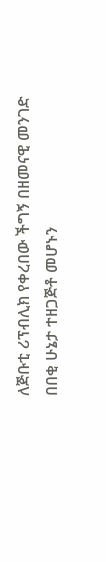ለጅቡቲ ሪፕብሊክ የቀረበው ችግኝ በዘመናዊ መንገድ በበቂ ሁኔታ ተዘጋጅቶ መሆኑን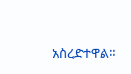አስረድተዋል።